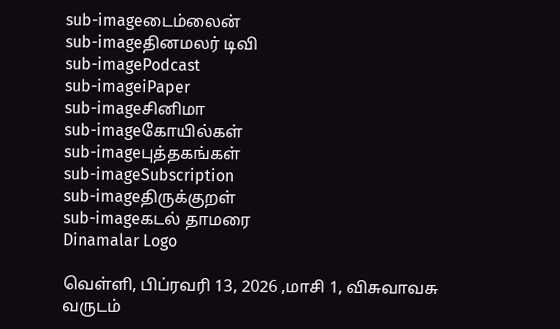sub-imageடைம்லைன்
sub-imageதினமலர் டிவி
sub-imagePodcast
sub-imageiPaper
sub-imageசினிமா
sub-imageகோயில்கள்
sub-imageபுத்தகங்கள்
sub-imageSubscription
sub-imageதிருக்குறள்
sub-imageகடல் தாமரை
Dinamalar Logo

வெள்ளி, பிப்ரவரி 13, 2026 ,மாசி 1, விசுவாவசு வருடம்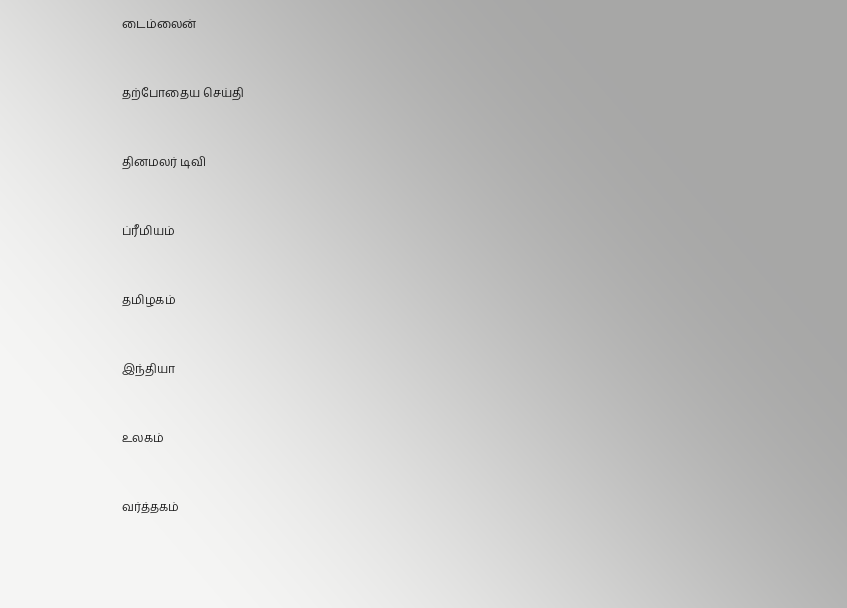டைம்லைன்


தற்போதைய செய்தி


தினமலர் டிவி


ப்ரீமியம்


தமிழகம்


இந்தியா


உலகம்


வர்த்தகம்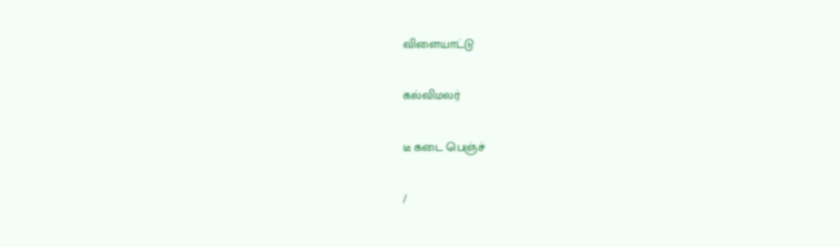விளையாட்டு


கல்விமலர்


டீ கடை பெஞ்ச்


/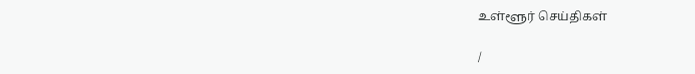உள்ளூர் செய்திகள்

/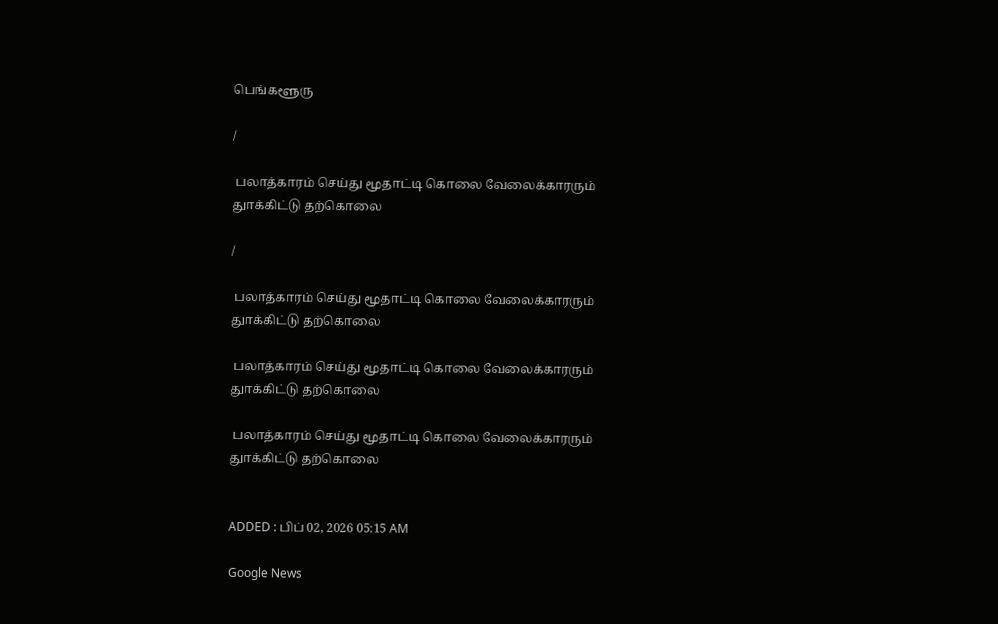பெங்களூரு

/

 பலாத்காரம் செய்து மூதாட்டி கொலை வேலைக்காரரும் துாக்கிட்டு தற்கொலை

/

 பலாத்காரம் செய்து மூதாட்டி கொலை வேலைக்காரரும் துாக்கிட்டு தற்கொலை

 பலாத்காரம் செய்து மூதாட்டி கொலை வேலைக்காரரும் துாக்கிட்டு தற்கொலை

 பலாத்காரம் செய்து மூதாட்டி கொலை வேலைக்காரரும் துாக்கிட்டு தற்கொலை


ADDED : பிப் 02, 2026 05:15 AM

Google News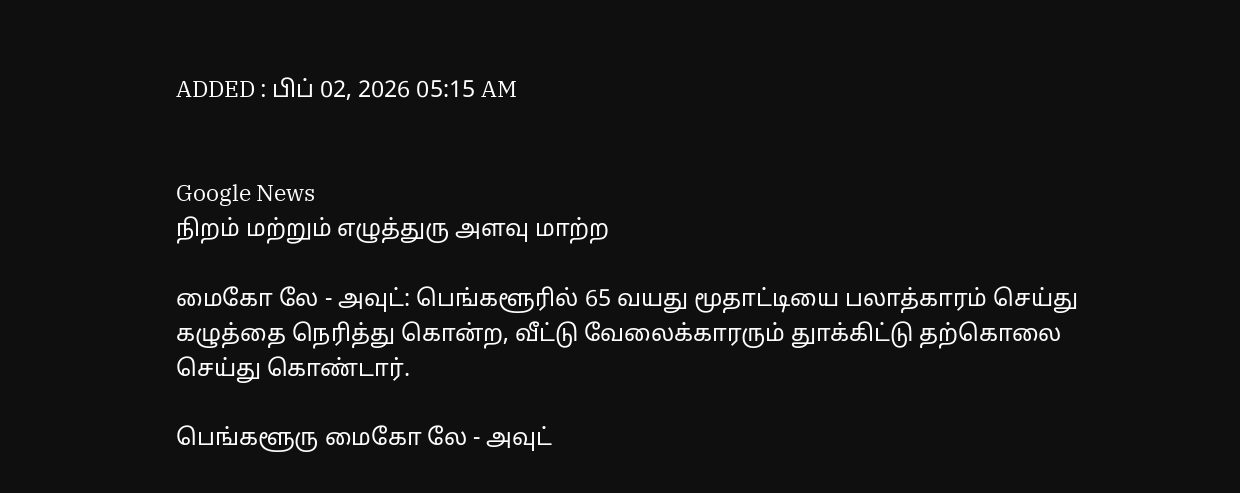ADDED : பிப் 02, 2026 05:15 AM


Google News
நிறம் மற்றும் எழுத்துரு அளவு மாற்ற

மைகோ லே - அவுட்: பெங்களூரில் 65 வயது மூதாட்டியை பலாத்காரம் செய்து கழுத்தை நெரித்து கொன்ற, வீட்டு வேலைக்காரரும் துாக்கிட்டு தற்கொலை செய்து கொண்டார்.

பெங்களூரு மைகோ லே - அவுட்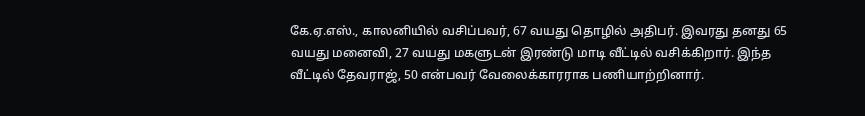கே.ஏ.எஸ்., காலனியில் வசிப்பவர், 67 வயது தொழில் அதிபர். இவரது தனது 65 வயது மனைவி, 27 வயது மகளுடன் இரண்டு மாடி வீட்டில் வசிக்கிறார். இந்த வீட்டில் தேவராஜ், 50 என்பவர் வேலைக்காரராக பணியாற்றினார்.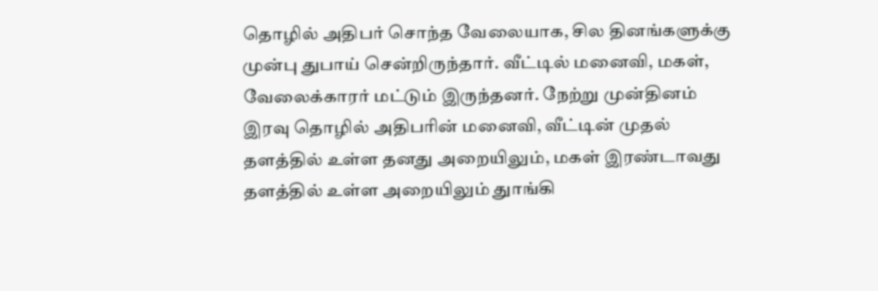தொழில் அதிபர் சொந்த வேலையாக, சில தினங்களுக்கு முன்பு துபாய் சென்றிருந்தார். வீட்டில் மனைவி, மகள், வேலைக்காரர் மட்டும் இருந்தனர். நேற்று முன்தினம் இரவு தொழில் அதிபரின் மனைவி, வீட்டின் முதல் தளத்தில் உள்ள தனது அறையிலும், மகள் இரண்டாவது தளத்தில் உள்ள அறையிலும் துாங்கி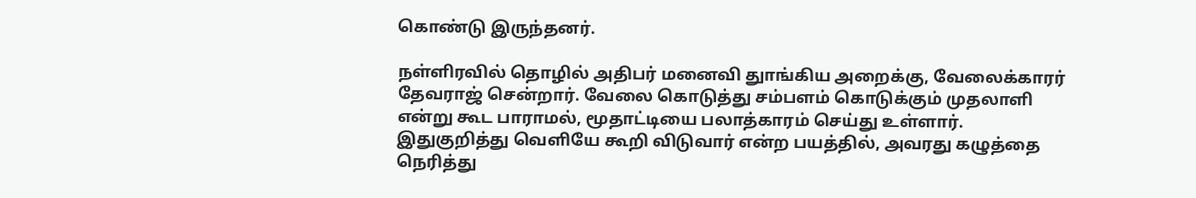கொண்டு இருந்தனர்.

நள்ளிரவில் தொழில் அதிபர் மனைவி துாங்கிய அறைக்கு, வேலைக்காரர் தேவராஜ் சென்றார். வேலை கொடுத்து சம்பளம் கொடுக்கும் முதலாளி என்று கூட பாராமல், மூதாட்டியை பலாத்காரம் செய்து உள்ளார். இதுகுறித்து வெளியே கூறி விடுவார் என்ற பயத்தில், அவரது கழுத்தை நெரித்து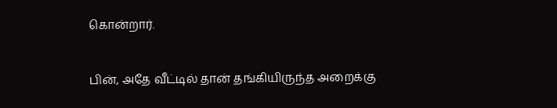கொன்றார்.

பின், அதே வீட்டில் தான் தங்கியிருந்த அறைக்கு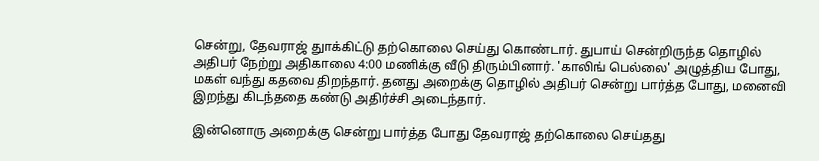சென்று, தேவராஜ் துாக்கிட்டு தற்கொலை செய்து கொண்டார். துபாய் சென்றிருந்த தொழில் அதிபர் நேற்று அதிகாலை 4:00 மணிக்கு வீடு திரும்பினார். 'காலிங் பெல்லை' அழுத்திய போது, மகள் வந்து கதவை திறந்தார். தனது அறைக்கு தொழில் அதிபர் சென்று பார்த்த போது, மனைவி இறந்து கிடந்ததை கண்டு அதிர்ச்சி அடைந்தார்.

இன்னொரு அறைக்கு சென்று பார்த்த போது தேவராஜ் தற்கொலை செய்தது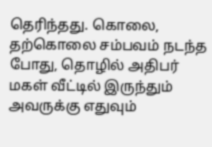தெரிந்தது. கொலை, தற்கொலை சம்பவம் நடந்த போது, தொழில் அதிபர் மகள் வீட்டில் இருந்தும் அவருக்கு எதுவும்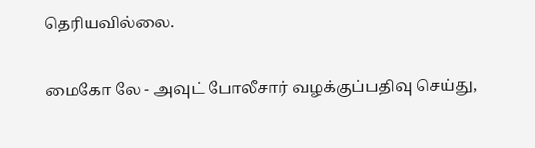தெரியவில்லை.

மைகோ லே - அவுட் போலீசார் வழக்குப்பதிவு செய்து,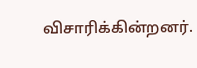விசாரிக்கின்றனர்.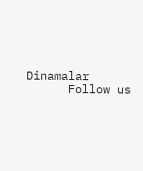Dinamalar
      Follow us